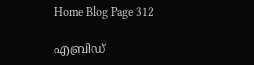Home Blog Page 312

എബ്രിഡ്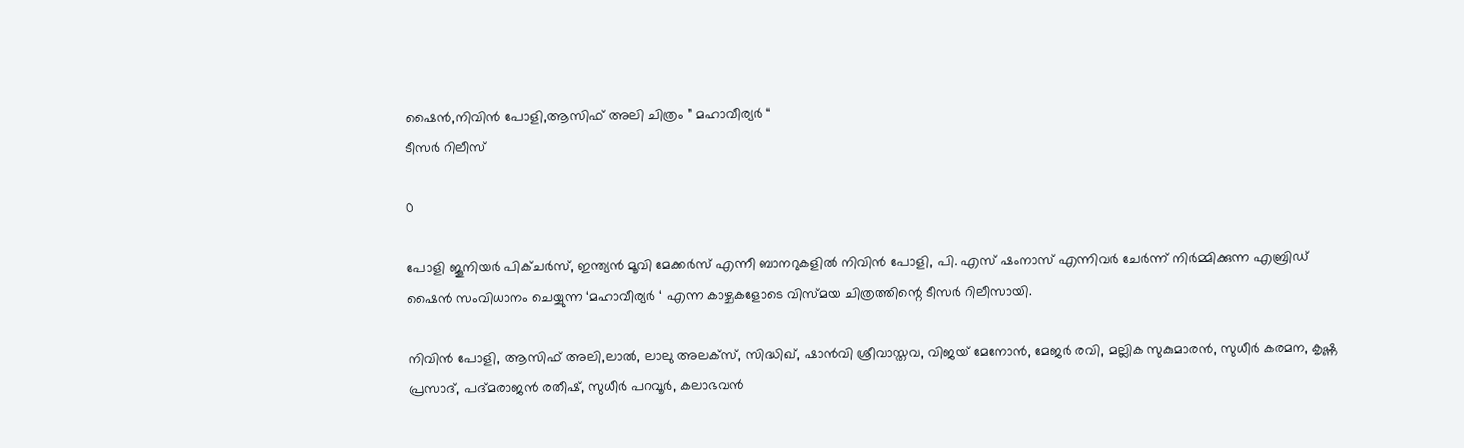ഷൈൻ,നിവിൻ പോളി,ആസിഫ് അലി ചിത്രം ” മഹാവീര്യർ “
ടീസർ റിലീസ്

0

പോളി ജൂനിയർ പിക്ചർസ്‌, ഇന്ത്യൻ മൂവി മേക്കർസ് എന്നീ ബാനറുകളിൽ നിവിൻ പോളി, പി. എസ് ഷംനാസ് എന്നിവർ ചേർന്ന് നിർമ്മിക്കുന്ന എബ്രിഡ് ഷൈൻ സംവിധാനം ചെയ്യുന്ന ‘മഹാവീര്യർ ‘ എന്ന കാഴ്ചകളോടെ വിസ്മയ ചിത്രത്തിന്റെ ടീസർ റിലീസായി.

നിവിൻ പോളി, ആസിഫ് അലി,ലാൽ, ലാലു അലക്സ്, സിദ്ധിഖ്, ഷാൻവി ശ്രീവാസ്തവ, വിജയ് മേനോൻ, മേജർ രവി, മല്ലിക സുകുമാരൻ, സുധീർ കരമന, കൃഷ്ണ പ്രസാദ്, പദ്മരാജൻ രതീഷ്, സുധീർ പറവൂർ, കലാഭവൻ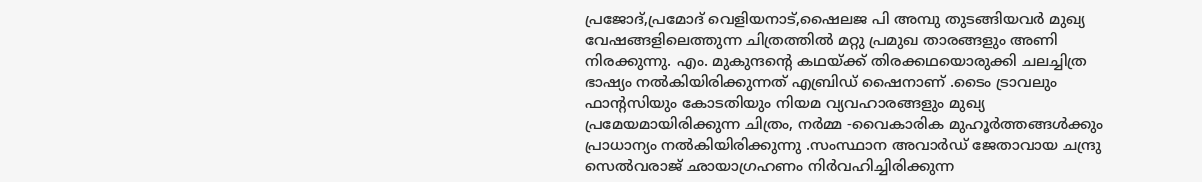പ്രജോദ്,പ്രമോദ് വെളിയനാട്,ഷൈലജ പി അമ്പു തുടങ്ങിയവർ മുഖ്യ വേഷങ്ങളിലെത്തുന്ന ചിത്രത്തിൽ മറ്റു പ്രമുഖ താരങ്ങളും അണി നിരക്കുന്നു. എം. മുകുന്ദന്റെ കഥയ്ക്ക് തിരക്കഥയൊരുക്കി ചലച്ചിത്ര ഭാഷ്യം നൽകിയിരിക്കുന്നത് എബ്രിഡ് ഷൈനാണ് .ടൈം ട്രാവലും ഫാന്റസിയും കോടതിയും നിയമ വ്യവഹാരങ്ങളും മുഖ്യ പ്രമേയമായിരിക്കുന്ന ചിത്രം, നർമ്മ -വൈകാരിക മുഹൂർത്തങ്ങൾക്കും പ്രാധാന്യം നൽകിയിരിക്കുന്നു .സംസ്ഥാന അവാർഡ് ജേതാവായ ചന്ദ്രു സെൽവരാജ് ഛായാഗ്രഹണം നിർവഹിച്ചിരിക്കുന്ന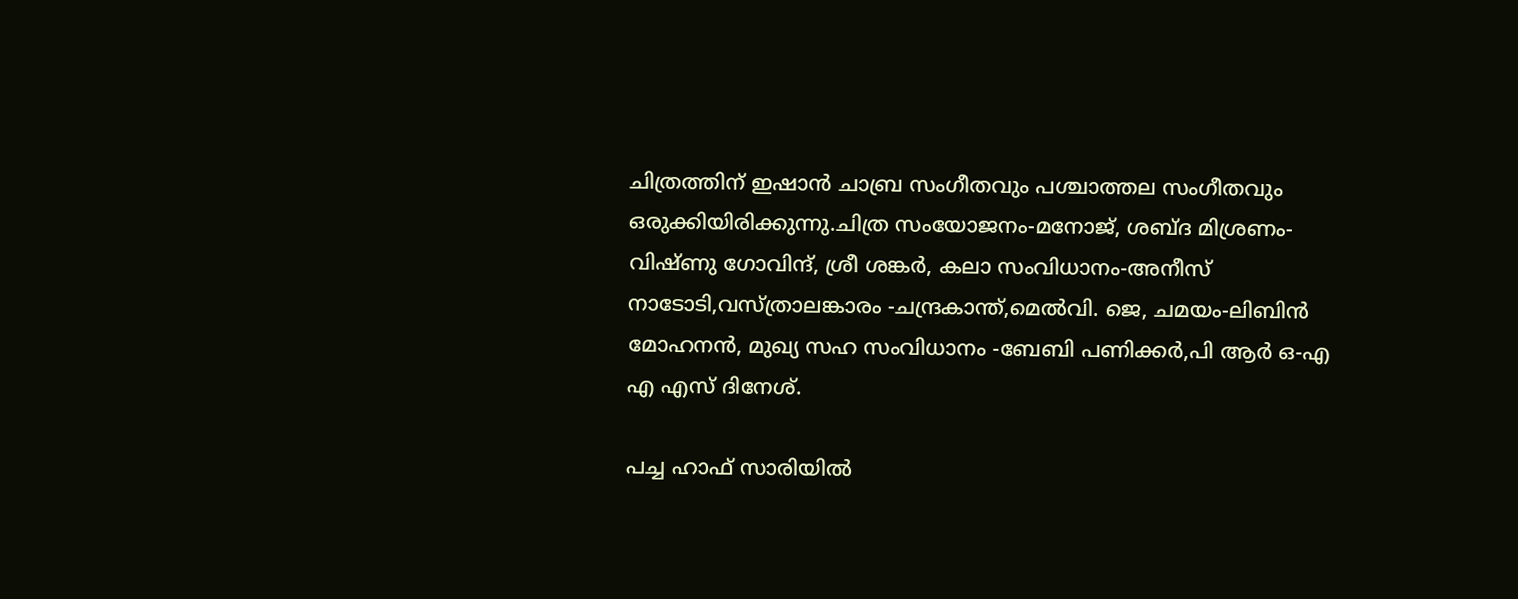ചിത്രത്തിന് ഇഷാൻ ചാബ്ര സംഗീതവും പശ്ചാത്തല സംഗീതവും ഒരുക്കിയിരിക്കുന്നു.ചിത്ര സംയോജനം-മനോജ്‌, ശബ്ദ മിശ്രണം-വിഷ്ണു ഗോവിന്ദ്, ശ്രീ ശങ്കർ, കലാ സംവിധാനം-അനീസ് നാടോടി,വസ്ത്രാലങ്കാരം -ചന്ദ്രകാന്ത്,മെൽവി. ജെ, ചമയം-ലിബിൻ മോഹനൻ, മുഖ്യ സഹ സംവിധാനം -ബേബി പണിക്കർ,പി ആർ ഒ-എ എ എസ് ദിനേശ്.

പച്ച ഹാഫ് സാരിയിൽ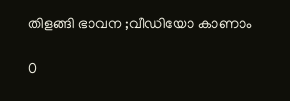തിളങ്ങി ഭാവന ;വീഡിയോ കാണാം

0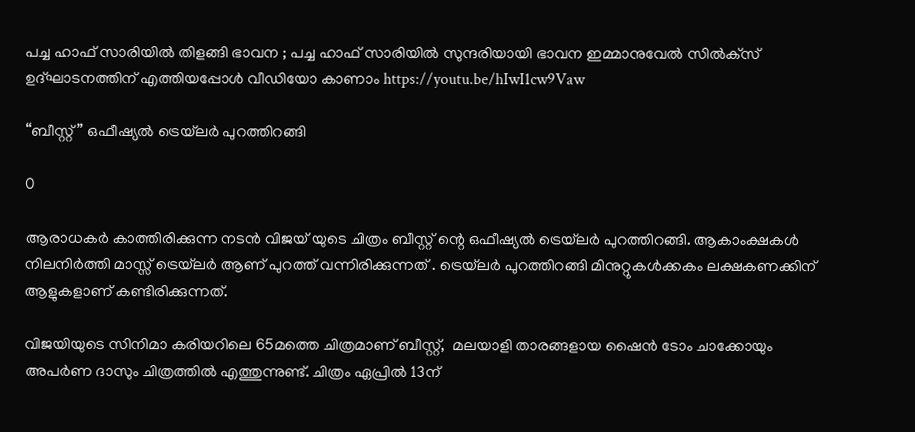പച്ച ഹാഫ് സാരിയിൽ തിളങ്ങി ഭാവന ; പച്ച ഹാഫ് സാരിയിൽ സുന്ദരിയായി ഭാവന ഇമ്മാനുവേൽ സിൽക്‌സ് ഉദ്‌ഘാടനത്തിന് എത്തിയപ്പോൾ വീഡിയോ കാണാം https://youtu.be/hIwI1cw9Vaw

“ബീസ്റ്റ്” ഒഫീഷ്യൽ ട്രെയ്‌ലർ പുറത്തിറങ്ങി

0

ആരാധകർ കാത്തിരിക്കുന്ന നടൻ വിജയ് യുടെ ചിത്രം ബീസ്റ്റ് ന്റെ ഒഫീഷ്യൽ ട്രെയ്‌ലർ പുറത്തിറങ്ങി. ആകാംക്ഷകൾ നിലനിർത്തി മാസ്സ് ട്രെയ്‌ലർ ആണ് പുറത്ത് വന്നിരിക്കുന്നത് . ട്രെയ്‌ലർ പുറത്തിറങ്ങി മിനുറ്റുകൾക്കകം ലക്ഷകണക്കിന് ആളുകളാണ് കണ്ടിരിക്കുന്നത്.

വിജയിയുടെ സിനിമാ കരിയറിലെ 65മത്തെ ചിത്രമാണ് ബീസ്റ്റ്,  മലയാളി താരങ്ങളായ ഷൈൻ ടോം ചാക്കോയും അപർണ ദാസും ചിത്രത്തില്‍ എത്തുന്നുണ്ട്. ചിത്രം ഏപ്രിൽ 13ന്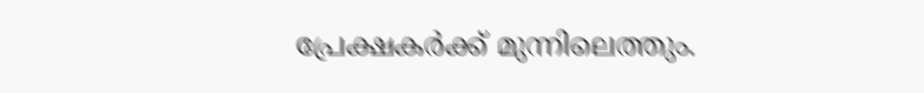പ്രേക്ഷകർക്ക് മുന്നിലെത്തും.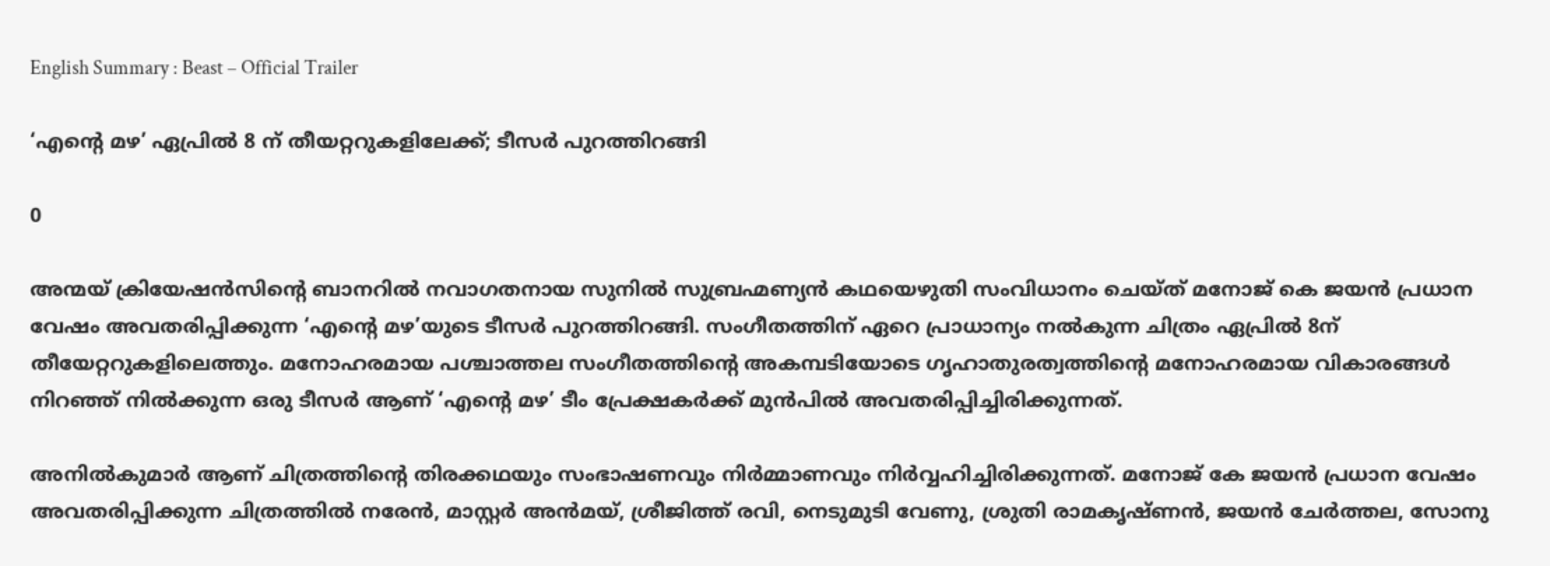English Summary : Beast – Official Trailer

‘എന്റെ മഴ’ ഏപ്രിൽ 8 ന് തീയറ്ററുകളിലേക്ക്; ടീസർ പുറത്തിറങ്ങി

0

അന്മയ് ക്രിയേഷൻസിൻ്റെ ബാനറിൽ നവാഗതനായ സുനിൽ സുബ്രഹ്മണ്യൻ കഥയെഴുതി സംവിധാനം ചെയ്ത് മനോജ് കെ ജയൻ പ്രധാന വേഷം അവതരിപ്പിക്കുന്ന ‘എൻ്റെ മഴ’യുടെ ടീസർ പുറത്തിറങ്ങി. സംഗീതത്തിന് ഏറെ പ്രാധാന്യം നൽകുന്ന ചിത്രം ഏപ്രിൽ 8ന് തീയേറ്ററുകളിലെത്തും. മനോഹരമായ പശ്ചാത്തല സംഗീതത്തിൻ്റെ അകമ്പടിയോടെ ഗൃഹാതുരത്വത്തിൻ്റെ മനോഹരമായ വികാരങ്ങൾ നിറഞ്ഞ് നിൽക്കുന്ന ഒരു ടീസർ ആണ് ‘എൻ്റെ മഴ’ ടീം പ്രേക്ഷകർക്ക് മുൻപിൽ അവതരിപ്പിച്ചിരിക്കുന്നത്.

അനിൽകുമാർ ആണ് ചിത്രത്തിൻ്റെ തിരക്കഥയും സംഭാഷണവും നിർമ്മാണവും നിർവ്വഹിച്ചിരിക്കുന്നത്. മനോജ് കേ ജയൻ പ്രധാന വേഷം അവതരിപ്പിക്കുന്ന ചിത്രത്തിൽ നരേൻ, മാസ്റ്റർ അൻമയ്, ശ്രീജിത്ത്‌ രവി, നെടുമുടി വേണു, ശ്രുതി രാമകൃഷ്ണൻ, ജയൻ ചേർത്തല, സോനു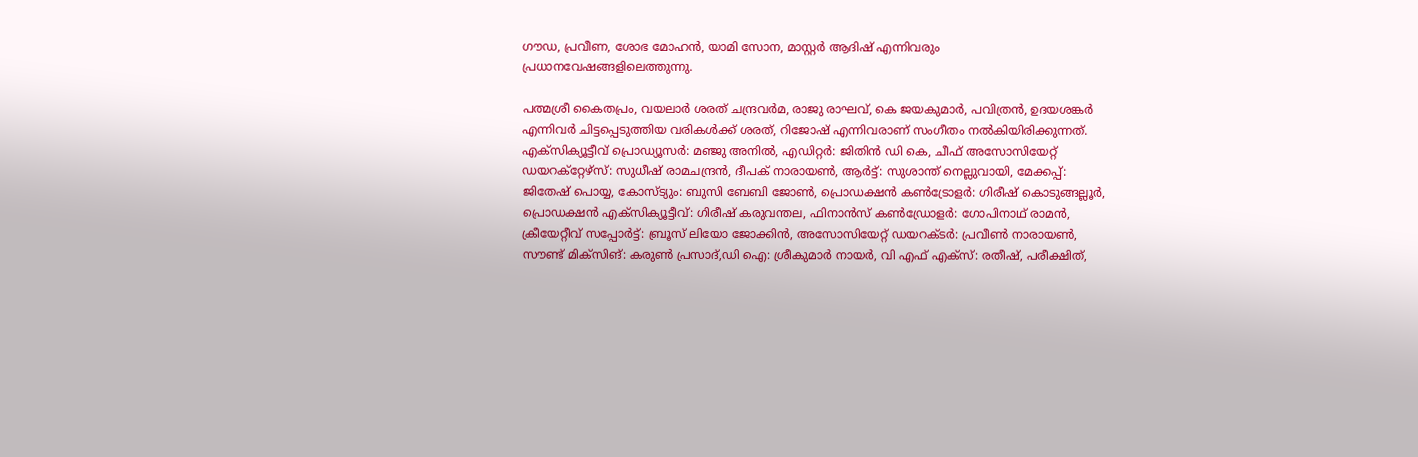ഗൗഡ, പ്രവീണ, ശോഭ മോഹൻ, യാമി സോന, മാസ്റ്റർ ആദിഷ് എന്നിവരും പ്രധാനവേഷങ്ങളിലെത്തുന്നു.

പത്മശ്രീ കൈതപ്രം, വയലാർ ശരത് ചന്ദ്രവർമ, രാജു രാഘവ്, കെ ജയകുമാർ, പവിത്രൻ, ഉദയശങ്കർ എന്നിവർ ചിട്ടപ്പെടുത്തിയ വരികൾക്ക് ശരത്, റിജോഷ് എന്നിവരാണ് സംഗീതം നൽകിയിരിക്കുന്നത്. എക്സിക്യൂട്ടീവ് പ്രൊഡ്യൂസർ: മഞ്ജു അനിൽ, എഡിറ്റർ: ജിതിൻ ഡി കെ, ചീഫ് അസോസിയേറ്റ് ഡയറക്റ്റേഴ്സ്: സുധീഷ് രാമചന്ദ്രൻ, ദീപക് നാരായൺ, ആർട്ട്‌: സുശാന്ത് നെല്ലുവായി, മേക്കപ്പ്: ജിതേഷ് പൊയ്യ, കോസ്ട്യും: ബുസി ബേബി ജോൺ, പ്രൊഡക്ഷൻ കൺട്രോളർ: ഗിരീഷ് കൊടുങ്ങല്ലൂർ, പ്രൊഡക്ഷൻ എക്സിക്യൂട്ടീവ്: ഗിരീഷ് കരുവന്തല, ഫിനാൻസ് കൺഡ്രോളർ: ഗോപിനാഥ് രാമൻ, ക്രീയേറ്റീവ് സപ്പോർട്ട്: ബ്രൂസ് ലിയോ ജോക്കിൻ, അസോസിയേറ്റ് ഡയറക്ടർ: പ്രവീൺ നാരായൺ, സൗണ്ട് മിക്സിങ്: കരുൺ പ്രസാദ്,ഡി ഐ: ശ്രീകുമാർ നായർ, വി എഫ് എക്സ്: രതീഷ്, പരീക്ഷിത്,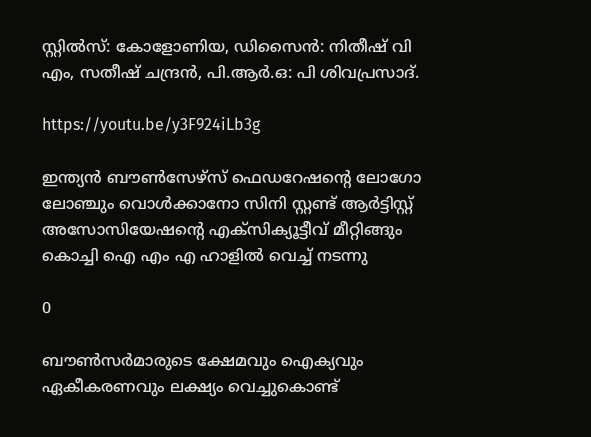സ്റ്റിൽസ്: കോളോണിയ, ഡിസൈൻ: നിതീഷ് വി എം, സതീഷ് ചന്ദ്രൻ, പി.ആർ.ഒ: പി ശിവപ്രസാദ്.

https://youtu.be/y3F924iLb3g

ഇന്ത്യൻ ബൗൺസേഴ്‌സ് ഫെഡറേഷൻ്റെ ലോഗോ ലോഞ്ചും വൊൾക്കാനോ സിനി സ്റ്റണ്ട് ആർട്ടിസ്റ്റ് അസോസിയേഷൻ്റെ എക്സിക്യൂട്ടീവ് മീറ്റിങ്ങും കൊച്ചി ഐ എം എ ഹാളിൽ വെച്ച് നടന്നു

0

ബൗൺസർമാരുടെ ക്ഷേമവും ഐക്യവും ഏകീകരണവും ലക്ഷ്യം വെച്ചുകൊണ്ട്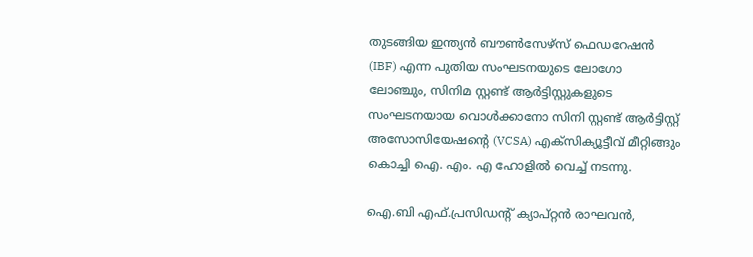തുടങ്ങിയ ഇന്ത്യൻ ബൗൺസേഴ്സ് ഫെഡറേഷൻ (IBF) എന്ന പുതിയ സംഘടനയുടെ ലോഗോ ലോഞ്ചും, സിനിമ സ്റ്റണ്ട് ആർട്ടിസ്റ്റുകളുടെ സംഘടനയായ വൊൾക്കാനോ സിനി സ്റ്റണ്ട് ആർട്ടിസ്റ്റ് അസോസിയേഷൻ്റെ (VCSA) എക്സിക്യൂട്ടീവ് മീറ്റിങ്ങും കൊച്ചി ഐ. എം. എ ഹോളിൽ വെച്ച് നടന്നു.

ഐ.ബി എഫ്.പ്രസിഡന്‍റ് ക്യാപ്റ്റന്‍ രാഘവന്‍,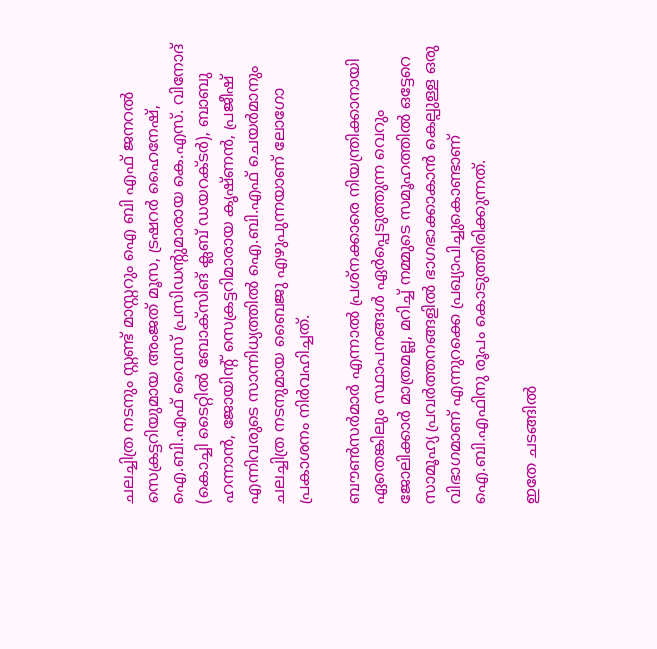ചലച്ചിത്ര നടനും സ്റ്റണ്ട് മാസ്റ്ററും ഐ ബി എഫ് ജനറല്‍ സെക്രട്ടറിയുമായ അംജത് മൂസ, ട്രഷറര്‍ ഹൈനേഷ്, ഐ.ബി.എഫ് വൈസ് പ്രസിഡന്‍റുമാരായ കെ.എസ്. വിനോദ് (കൊച്ചി ടൈറ്റിൽ ബോക്സിങ് ക്ലബ്‌ ഡയറക്ടർ), ബാബു ഹന്നാന്‍, ജോയിന്‍റ് സെക്രട്ടറിമാരായ കൃഷ്ണന്‍, പ്രജീഷ് എന്നിവരുടെ സാന്നിധ്യത്തില്‍ ഐ.ബി.എഫ് ചെയര്‍മാനും ചലച്ചിത്ര നടനുമായ ബൈജു എഴുപുന്നയാണ് ലോഗോ പ്രകാശനം നിർവഹിച്ചത്.

ബൗണ്‍സര്‍മാര്‍ എന്നാല്‍ പ്രശ്നക്കാരെ നിയന്ത്രിക്കാനായി ഏതെങ്കിലും സ്ഥാപനങ്ങള്‍ ഏര്‍പ്പെടുത്തുന്ന വെറും ജോലിക്കാര്‍ മാത്രമല്ല, മറിച്ച് നമ്മുടെ സമൂഹത്തില്‍ ഒട്ടേറെ സാമൂഹ്യ പ്രവര്‍ത്തനങ്ങളില്‍ ഭാഗഭാക്കാകാന്‍ കെല്പുള്ള ഒരു വിഭാഗമാണ് എന്നുറക്കെ പ്രഖ്യാപിച്ചുകൊണ്ടാണ് ഐ.ബി.എഫിനു രൂപം കൊടുത്തിരിക്കുന്നത്.

ഇതേ ചടങ്ങിൽ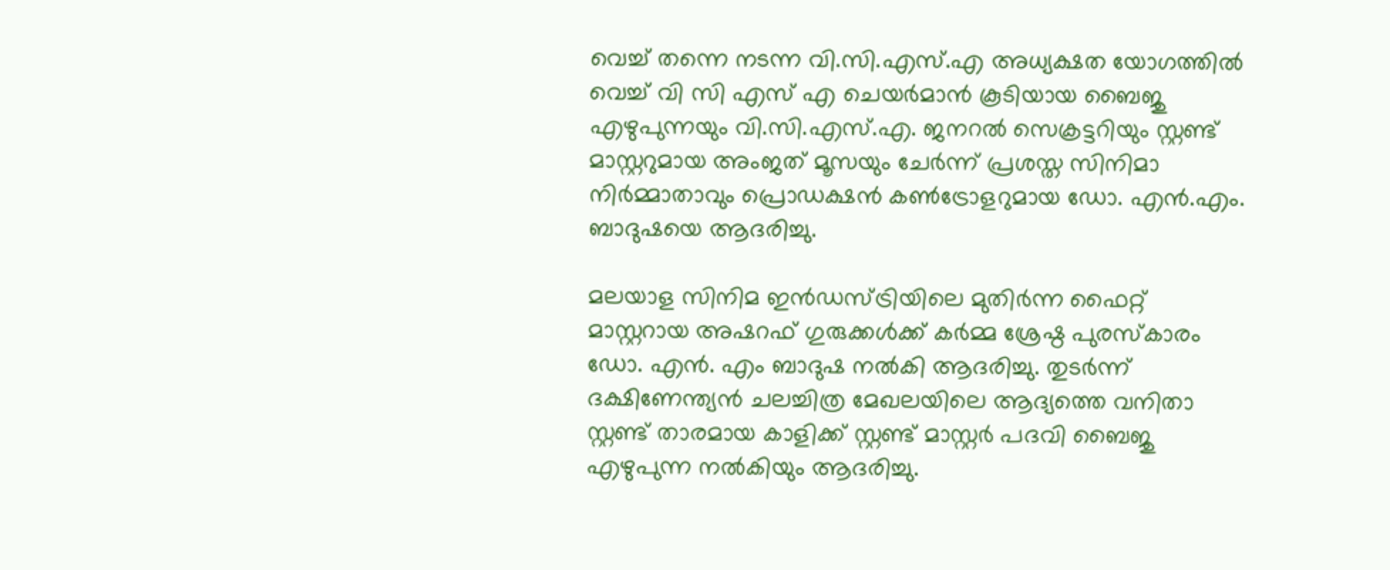വെച്ച് തന്നെ നടന്ന വി.സി.എസ്.എ അധ്യക്ഷത യോഗത്തിൽ വെച്ച് വി സി എസ് എ ചെയർമാൻ കൂടിയായ ബൈജു എഴുപുന്നയും വി.സി.എസ്.എ. ജനറൽ സെക്രട്ടറിയും സ്റ്റണ്ട് മാസ്റ്ററുമായ അംജത് മൂസയും ചേർന്ന് പ്രശസ്ത സിനിമാ നിര്‍മ്മാതാവും പ്രൊഡക്ഷന്‍ കണ്‍ട്രോളറുമായ ഡോ. എന്‍.എം. ബാദുഷയെ ആദരിച്ചു.

മലയാള സിനിമ ഇൻഡസ്ട്രിയിലെ മുതിർന്ന ഫൈറ്റ് മാസ്റ്ററായ അഷറഫ് ഗുരുക്കൾക്ക് കർമ്മ ശ്രേഷ്ഠ പുരസ്‌കാരം ഡോ. എൻ. എം ബാദുഷ നൽകി ആദരിച്ചു. തുടര്‍ന്ന് ദക്ഷിണേന്ത്യന്‍ ചലച്ചിത്ര മേഖലയിലെ ആദ്യത്തെ വനിതാ സ്റ്റണ്ട് താരമായ കാളിക്ക് സ്റ്റണ്ട് മാസ്റ്റര്‍ പദവി ബൈജു എഴുപുന്ന നൽകിയും ആദരിച്ചു.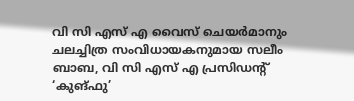വി സി എസ് എ വൈസ് ചെയര്‍മാനും ചലച്ചിത്ര സംവിധായകനുമായ സലീം ബാബ, വി സി എസ് എ പ്രസിഡൻ്റ് ‘കുങ്ഫു’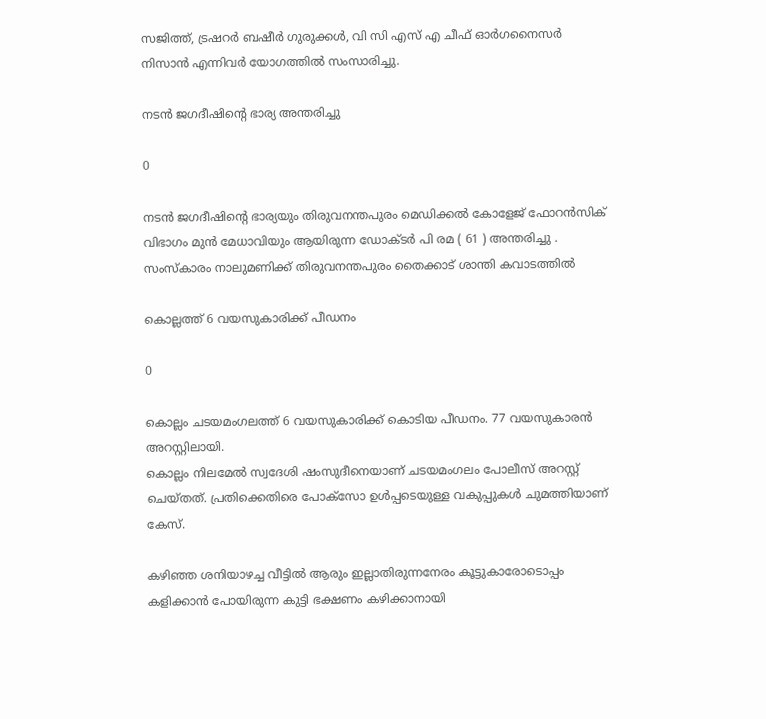സജിത്ത്, ട്രഷറര്‍ ബഷീര്‍ ഗുരുക്കള്‍, വി സി എസ് എ ചീഫ് ഓർഗനൈസർ നിസാൻ എന്നിവര്‍ യോഗത്തില്‍ സംസാരിച്ചു.

നടൻ ജഗദീഷിന്റെ ഭാര്യ അന്തരിച്ചു

0

നടൻ ജഗദീഷിന്റെ ഭാര്യയും തിരുവനന്തപുരം മെഡിക്കൽ കോളേജ് ഫോറൻസിക് വിഭാഗം മുൻ മേധാവിയും ആയിരുന്ന ഡോക്ടർ പി രമ ( 61 ) അന്തരിച്ചു . സംസ്കാരം നാലുമണിക്ക് തിരുവനന്തപുരം തൈക്കാട് ശാന്തി കവാടത്തിൽ

കൊല്ലത്ത് 6 വയസുകാരിക്ക് പീഡനം

0

കൊല്ലം ചടയമംഗലത്ത് 6 വയസുകാരിക്ക് കൊടിയ പീഡനം. 77 വയസുകാരൻ അറസ്റ്റിലായി.
കൊല്ലം നിലമേൽ സ്വദേശി ഷംസുദീനെയാണ് ചടയമംഗലം പോലീസ് അറസ്റ്റ് ചെയ്തത്. പ്രതിക്കെതിരെ പോക്സോ ഉൾപ്പടെയുള്ള വകുപ്പുകൾ ചുമത്തിയാണ് കേസ്.

കഴിഞ്ഞ ശനിയാഴച്ച വീട്ടിൽ ആരും ഇല്ലാതിരുന്നനേരം കൂട്ടുകാരോടൊപ്പം കളിക്കാൻ പോയിരുന്ന കുട്ടി ഭക്ഷണം കഴിക്കാനായി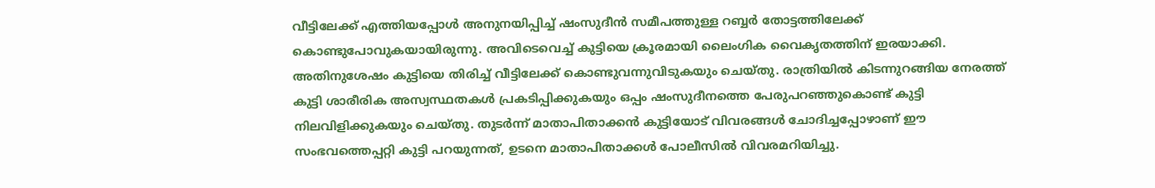വീട്ടിലേക്ക് എത്തിയപ്പോൾ അനുനയിപ്പിച്ച് ഷംസുദീൻ സമീപത്തുള്ള റബ്ബർ തോട്ടത്തിലേക്ക് കൊണ്ടുപോവുകയായിരുന്നു. അവിടെവെച്ച് കുട്ടിയെ ക്രൂരമായി ലൈംഗിക വൈകൃതത്തിന് ഇരയാക്കി. അതിനുശേഷം കുട്ടിയെ തിരിച്ച് വീട്ടിലേക്ക് കൊണ്ടുവന്നുവിടുകയും ചെയ്തു. രാത്രിയിൽ കിടന്നുറങ്ങിയ നേരത്ത് കുട്ടി ശാരീരിക അസ്വസ്ഥതകൾ പ്രകടിപ്പിക്കുകയും ഒപ്പം ഷംസുദീനത്തെ പേരുപറഞ്ഞുകൊണ്ട് കുട്ടി നിലവിളിക്കുകയും ചെയ്തു. തുടർന്ന് മാതാപിതാക്കൻ കുട്ടിയോട് വിവരങ്ങൾ ചോദിച്ചപ്പോഴാണ് ഈ സംഭവത്തെപ്പറ്റി കുട്ടി പറയുന്നത്, ഉടനെ മാതാപിതാക്കൾ പോലീസിൽ വിവരമറിയിച്ചു.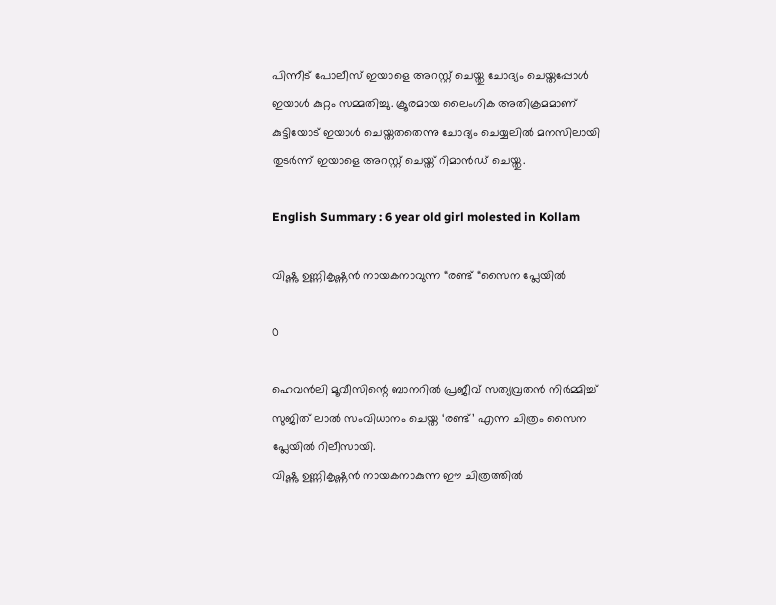പിന്നീട് പോലീസ് ഇയാളെ അറസ്റ്റ് ചെയ്തു ചോദ്യം ചെയ്തപ്പോൾ ഇയാൾ കുറ്റം സമ്മതിച്ചു. ക്രൂരമായ ലൈംഗിക അതിക്രമമാണ് കുട്ടിയോട് ഇയാൾ ചെയ്തതതെന്നു ചോദ്യം ചെയ്യലിൽ മനസിലായി തുടർന്ന് ഇയാളെ അറസ്റ്റ് ചെയ്ത് റിമാൻഡ് ചെയ്തു.

English Summary : 6 year old girl molested in Kollam

വിഷ്ണു ഉണ്ണികൃഷ്ണൻ നായകനാവുന്ന “രണ്ട് “സൈന പ്ലേയിൽ

0

ഹെവന്‍ലി മൂവീസിന്റെ ബാനറില്‍ പ്രജീവ് സത്യവ്രതന്‍ നിര്‍മ്മിച്ച് സുജിത് ലാല്‍ സംവിധാനം ചെയ്ത ‘രണ്ട്’ എന്ന ചിത്രം സൈന പ്ലേയിൽ റിലീസായി.
വിഷ്ണു ഉണ്ണികൃഷ്ണന്‍ നായകനാകുന്ന ഈ ചിത്രത്തിൽ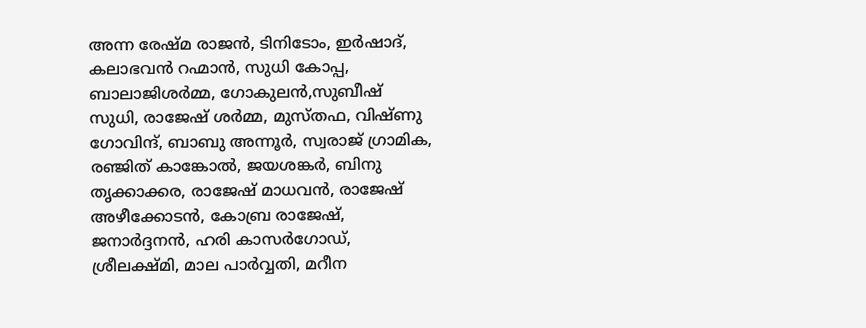അന്ന രേഷ്മ രാജന്‍, ടിനിടോം, ഇര്‍ഷാദ്, കലാഭവന്‍ റഹ്മാന്‍, സുധി കോപ്പ, ബാലാജിശര്‍മ്മ, ഗോകുലന്‍,സുബീഷ്‌
സുധി, രാജേഷ് ശര്‍മ്മ, മുസ്തഫ, വിഷ്ണു ഗോവിന്ദ്, ബാബു അന്നൂര്‍, സ്വരാജ് ഗ്രാമിക, രഞ്ജിത് കാങ്കോല്‍, ജയശങ്കര്‍, ബിനു തൃക്കാക്കര, രാജേഷ് മാധവന്‍, രാജേഷ് അഴീക്കോടന്‍, കോബ്ര രാജേഷ്, ജനാര്‍ദ്ദനന്‍, ഹരി കാസര്‍ഗോഡ്, ശ്രീലക്ഷ്മി, മാല പാര്‍വ്വതി, മറീന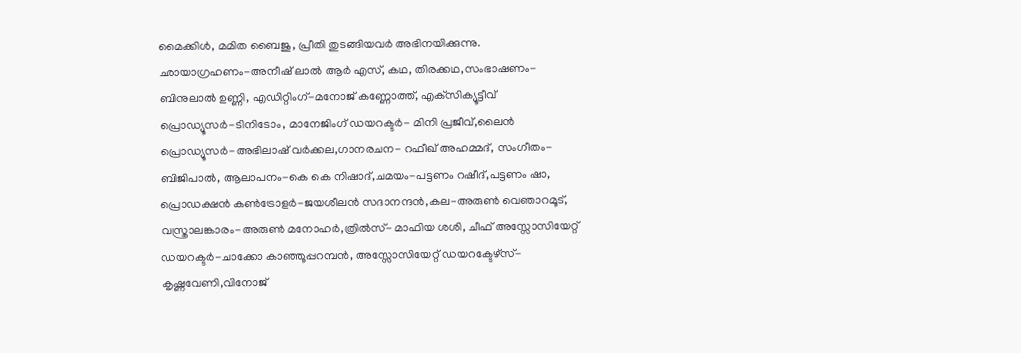മൈക്കിള്‍, മമിത ബൈജു, പ്രീതി തുടങ്ങിയവർ അഭിനയിക്കുന്നു.
ഛായാഗ്രഹണം-അനീഷ് ലാല്‍ ആര്‍ എസ്, കഥ, തിരക്കഥ,സംഭാഷണം- ബിനുലാല്‍ ഉണ്ണി, എഡിറ്റിംഗ്-മനോജ് കണ്ണോത്ത്, എക്‌സിക്യൂട്ടീവ് പ്രൊഡ്യൂസര്‍-ടിനിടോം, മാനേജിംഗ് ഡയറക്ടര്‍- മിനി പ്രജീവ്,ലൈന്‍ പ്രൊഡ്യൂസര്‍-അഭിലാഷ് വര്‍ക്കല,ഗാനരചന- റഫീഖ് അഹമ്മദ്, സംഗീതം-ബിജിപാല്‍, ആലാപനം-കെ കെ നിഷാദ്,ചമയം-പട്ടണം റഷീദ്,പട്ടണം ഷാ, പ്രൊഡക്ഷന്‍ കണ്‍ട്രോളര്‍-ജയശീലന്‍ സദാനന്ദന്‍,കല-അരുണ്‍ വെഞാറമൂട്, വസ്ത്രാലങ്കാരം-അരുണ്‍ മനോഹര്‍,ത്രില്‍സ്- മാഫിയ ശശി, ചീഫ് അസ്സോസിയേറ്റ് ഡയറക്ടര്‍-ചാക്കോ കാഞ്ഞൂപ്പറമ്പന്‍, അസ്സോസിയേറ്റ് ഡയറക്ടേഴ്‌സ്- കൃഷ്ണവേണി,വിനോജ്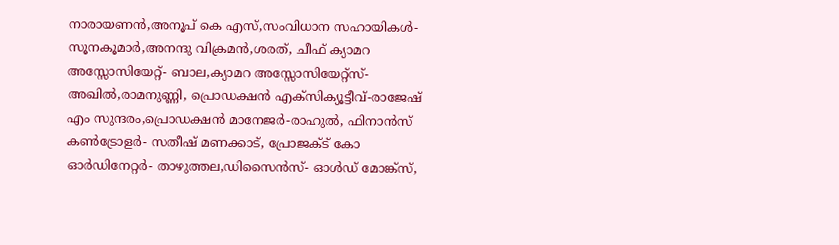നാരായണന്‍,അനൂപ് കെ എസ്,സംവിധാന സഹായികള്‍- സൂനകൂമാര്‍,അനന്ദു വിക്രമന്‍,ശരത്, ചീഫ് ക്യാമറ അസ്സോസിയേറ്റ്- ബാല,ക്യാമറ അസ്സോസിയേറ്റ്‌സ്- അഖില്‍,രാമനുണ്ണി, പ്രൊഡക്ഷന്‍ എക്‌സിക്യൂട്ടീവ്-രാജേഷ് എം സുന്ദരം,പ്രൊഡക്ഷന്‍ മാനേജര്‍-രാഹുല്‍, ഫിനാന്‍സ് കണ്‍ട്രോളര്‍- സതീഷ് മണക്കാട്, പ്രോജക്ട് കോ ഓര്‍ഡിനേറ്റര്‍- താഴുത്തല,ഡിസൈന്‍സ്- ഓള്‍ഡ് മോങ്ക്സ്,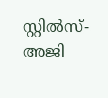സ്റ്റില്‍സ്- അജി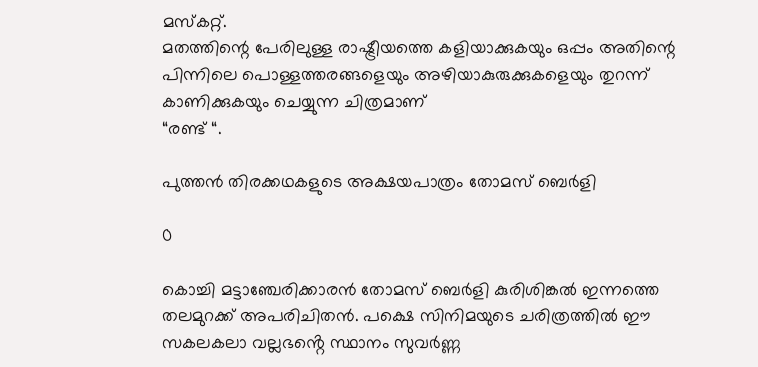മസ്‌കറ്റ്.
മതത്തിന്റെ പേരിലുള്ള രാഷ്ട്രീയത്തെ കളിയാക്കുകയും ഒപ്പം അതിന്റെ പിന്നിലെ പൊള്ളത്തരങ്ങളെയും അഴിയാകുരുക്കുകളെയും തുറന്ന് കാണിക്കുകയും ചെയ്യുന്ന ചിത്രമാണ്
“രണ്ട് “.

പുത്തൻ തിരക്കഥകളുടെ അക്ഷയപാത്രം തോമസ് ബെർളി

0

കൊച്ചി മട്ടാഞ്ചേരിക്കാരൻ തോമസ് ബെർളി കുരിശിങ്കൽ ഇന്നത്തെ തലമുറക്ക് അപരിചിതൻ. പക്ഷെ സിനിമയുടെ ചരിത്രത്തിൽ ഈ സകലകലാ വല്ലഭൻ്റെ സ്ഥാനം സുവർണ്ണ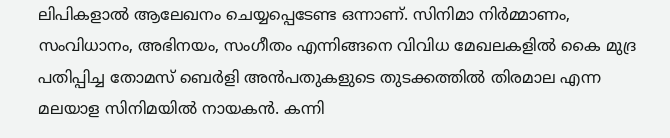ലിപികളാൽ ആലേഖനം ചെയ്യപ്പെടേണ്ട ഒന്നാണ്. സിനിമാ നിർമ്മാണം, സംവിധാനം, അഭിനയം, സംഗീതം എന്നിങ്ങനെ വിവിധ മേഖലകളിൽ കൈ മുദ്ര പതിപ്പിച്ച തോമസ് ബെർളി അൻപതുകളുടെ തുടക്കത്തിൽ തിരമാല എന്ന മലയാള സിനിമയിൽ നായകൻ. കന്നി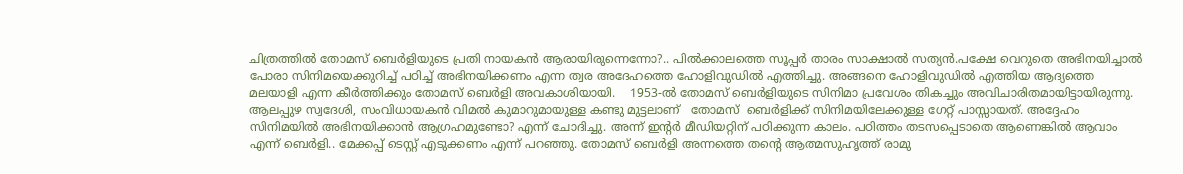ചിത്രത്തിൽ തോമസ് ബെർളിയുടെ പ്രതി നായകൻ ആരായിരുന്നെന്നോ?.. പിൽക്കാലത്തെ സൂപ്പർ താരം സാക്ഷാൽ സത്യൻ.പക്ഷേ വെറുതെ അഭിനയിച്ചാൽ പോരാ സിനിമയെക്കുറിച്ച് പഠിച്ച് അഭിനയിക്കണം എന്ന ത്വര അദേഹത്തെ ഹോളിവുഡിൽ എത്തിച്ചു. അങ്ങനെ ഹോളിവുഡിൽ എത്തിയ ആദ്യത്തെ മലയാളി എന്ന കീർത്തിക്കും തോമസ് ബെർളി അവകാശിയായി.    1953-ൽ തോമസ് ബെർളിയുടെ സിനിമാ പ്രവേശം തികച്ചും അവിചാരിതമായിട്ടായിരുന്നു. ആലപ്പുഴ സ്വദേശി, സംവിധായകൻ വിമൽ കുമാറുമായുള്ള കണ്ടു മുട്ടലാണ്   തോമസ്  ബെർളിക്ക് സിനിമയിലേക്കുള്ള ഗേറ്റ് പാസ്സായത്. അദ്ദേഹം സിനിമയിൽ അഭിനയിക്കാൻ ആഗ്രഹമുണ്ടോ? എന്ന് ചോദിച്ചു. അന്ന് ഇൻ്റർ മീഡിയറ്റിന് പഠിക്കുന്ന കാലം. പഠിത്തം തടസപ്പെടാതെ ആണെങ്കിൽ ആവാം എന്ന് ബെർളി.. മേക്കപ്പ് ടെസ്റ്റ് എടുക്കണം എന്ന് പറഞ്ഞു. തോമസ് ബെർളി അന്നത്തെ തൻ്റെ ആത്മസുഹൃത്ത് രാമു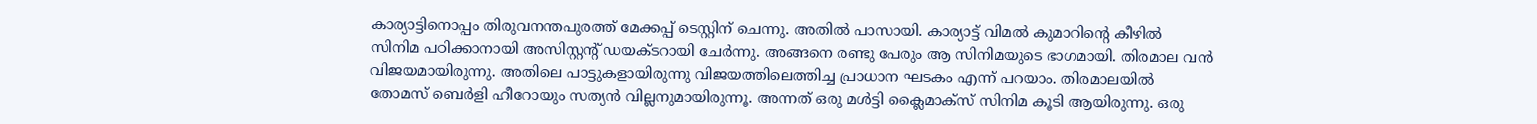കാര്യാട്ടിനൊപ്പം തിരുവനന്തപുരത്ത് മേക്കപ്പ് ടെസ്റ്റിന് ചെന്നു. അതിൽ പാസായി. കാര്യാട്ട് വിമൽ കുമാറിൻ്റെ കീഴിൽ സിനിമ പഠിക്കാനായി അസിസ്റ്റൻ്റ് ഡയക്ടറായി ചേർന്നു. അങ്ങനെ രണ്ടു പേരും ആ സിനിമയുടെ ഭാഗമായി. തിരമാല വൻ വിജയമായിരുന്നു. അതിലെ പാട്ടുകളായിരുന്നു വിജയത്തിലെത്തിച്ച പ്രാധാന ഘടകം എന്ന് പറയാം. തിരമാലയിൽ തോമസ് ബെർളി ഹീറോയും സത്യൻ വില്ലനുമായിരുന്നൂ. അന്നത് ഒരു മൾട്ടി ക്ലൈമാക്സ് സിനിമ കൂടി ആയിരുന്നു. ഒരു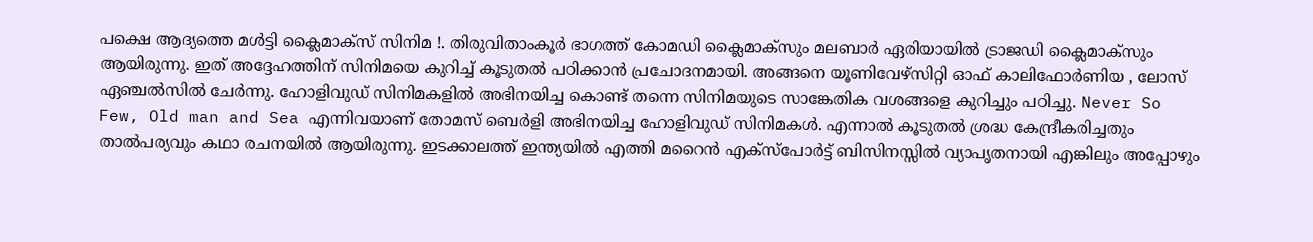പക്ഷെ ആദ്യത്തെ മൾട്ടി ക്ലൈമാക്സ് സിനിമ !. തിരുവിതാംകൂർ ഭാഗത്ത് കോമഡി ക്ലൈമാക്സും മലബാർ ഏരിയായിൽ ട്രാജഡി ക്ലൈമാക്സും ആയിരുന്നു. ഇത് അദ്ദേഹത്തിന് സിനിമയെ കുറിച്ച് കൂടുതൽ പഠിക്കാൻ പ്രചോദനമായി. അങ്ങനെ യൂണിവേഴ്സിറ്റി ഓഫ് കാലിഫോർണിയ , ലോസ് ഏഞ്ചൽസിൽ ചേർന്നു. ഹോളിവുഡ് സിനിമകളിൽ അഭിനയിച്ച കൊണ്ട് തന്നെ സിനിമയുടെ സാങ്കേതിക വശങ്ങളെ കുറിച്ചും പഠിച്ചു. Never So Few, Old man and Sea എന്നിവയാണ് തോമസ് ബെർളി അഭിനയിച്ച ഹോളിവുഡ് സിനിമകൾ. എന്നാൽ കൂടുതൽ ശ്രദ്ധ കേന്ദ്രീകരിച്ചതും താൽപര്യവും കഥാ രചനയിൽ ആയിരുന്നു. ഇടക്കാലത്ത് ഇന്ത്യയിൽ എത്തി മറൈൻ എക്സ്പോർട്ട് ബിസിനസ്സിൽ വ്യാപൃതനായി എങ്കിലും അപ്പോഴും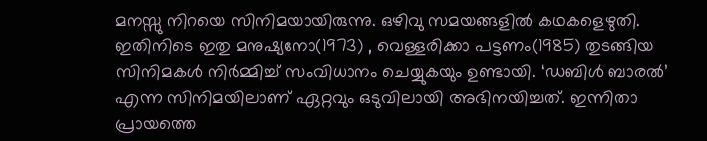മനസ്സു നിറയെ സിനിമയായിരുന്നു. ഒഴിവു സമയങ്ങളിൽ കഥകളെഴുതി. ഇതിനിടെ ഇതു മനുഷ്യനോ(1973) , വെള്ളരിക്കാ പട്ടണം(1985) തുടങ്ങിയ സിനിമകൾ നിർമ്മിച്ച് സംവിധാനം ചെയ്യുകയും ഉണ്ടായി. ‘ഡബിൾ ബാരൽ’ എന്ന സിനിമയിലാണ് ഏറ്റവും ഒടുവിലായി അഭിനയിച്ചത്. ഇന്നിതാ പ്രായത്തെ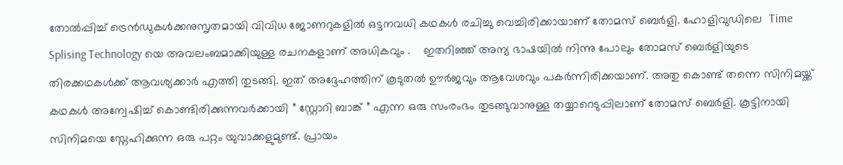തോൽപ്പിച്ച് ട്രെൻഡുകൾക്കനുസൃതമായി വിവിധ ജോണറുകളിൽ ഒട്ടനവധി കഥകൾ രചിച്ചു വെച്ചിരിക്കായാണ് തോമസ് ബെർളി. ഹോളിവുഡിലെ  Time Splising Technology യെ അവലംബമാക്കിയുള്ള രചനകളാണ് അധികവും .    ഇതറിഞ്ഞ് അന്യ ഭാഷയിൽ നിന്നു പോലും തോമസ് ബെർളിയുടെ തിരക്കഥകൾക്ക് ആവശ്യക്കാർ എത്തി തുടങ്ങി. ഇത് അദ്ദേഹത്തിന് കൂടുതൽ ഊർജവും ആവേശവും പകർന്നിരിക്കയാണ്. അതു കൊണ്ട് തന്നെ സിനിമയ്ക്ക് കഥകൾ അന്വേഷിച്ച് കൊണ്ടിരിക്കുന്നവർക്കായി ” സ്റ്റോറി ബാങ്ക് ” എന്ന ഒരു സംരംഭം തുടങ്ങുവാനുള്ള തയ്യാറെടുപ്പിലാണ് തോമസ് ബെർളി. കൂട്ടിനായി സിനിമയെ സ്നേഹിക്കുന്ന ഒരു പറ്റം യുവാക്കളുമുണ്ട്. പ്രായം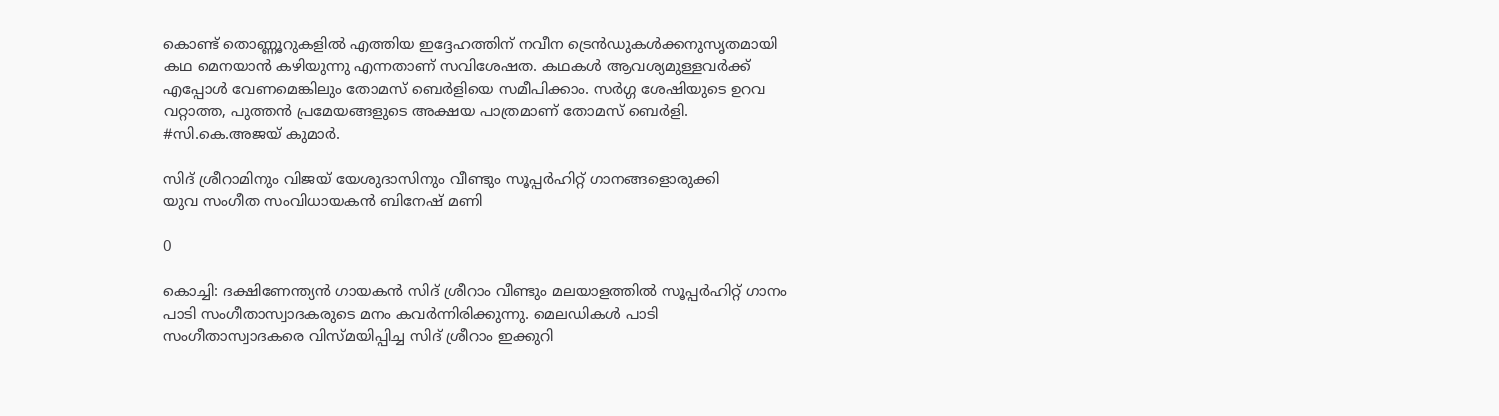കൊണ്ട് തൊണ്ണൂറുകളിൽ എത്തിയ ഇദ്ദേഹത്തിന് നവീന ട്രെൻഡുകൾക്കനുസൃതമായി കഥ മെനയാൻ കഴിയുന്നു എന്നതാണ് സവിശേഷത. കഥകൾ ആവശ്യമുള്ളവർക്ക് എപ്പോൾ വേണമെങ്കിലും തോമസ് ബെർളിയെ സമീപിക്കാം. സർഗ്ഗ ശേഷിയുടെ ഉറവ വറ്റാത്ത, പുത്തൻ പ്രമേയങ്ങളുടെ അക്ഷയ പാത്രമാണ് തോമസ് ബെർളി.
#സി.കെ.അജയ് കുമാർ.

സിദ് ശ്രീറാമിനും വിജയ് യേശുദാസിനും വീണ്ടും സൂപ്പര്‍ഹിറ്റ് ഗാനങ്ങളൊരുക്കി
യുവ സംഗീത സംവിധായകന്‍ ബിനേഷ് മണി

0

കൊച്ചി: ദക്ഷിണേന്ത്യന്‍ ഗായകന്‍ സിദ് ശ്രീറാം വീണ്ടും മലയാളത്തില്‍ സൂപ്പര്‍ഹിറ്റ് ഗാനം പാടി സംഗീതാസ്വാദകരുടെ മനം കവര്‍ന്നിരിക്കുന്നു. മെലഡികള്‍ പാടി സംഗീതാസ്വാദകരെ വിസ്മയിപ്പിച്ച സിദ് ശ്രീറാം ഇക്കുറി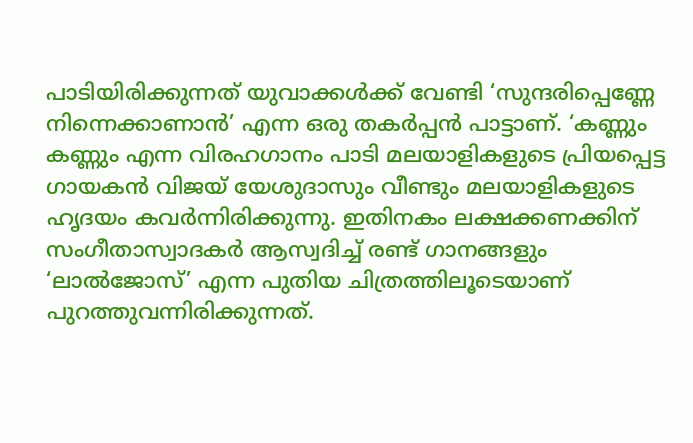പാടിയിരിക്കുന്നത് യുവാക്കള്‍ക്ക് വേണ്ടി ‘സുന്ദരിപ്പെണ്ണേ നിന്നെക്കാണാന്‍’ എന്ന ഒരു തകര്‍പ്പന്‍ പാട്ടാണ്. ‘കണ്ണും കണ്ണും എന്ന വിരഹഗാനം പാടി മലയാളികളുടെ പ്രിയപ്പെട്ട ഗായകന്‍ വിജയ് യേശുദാസും വീണ്ടും മലയാളികളുടെ ഹൃദയം കവര്‍ന്നിരിക്കുന്നു. ഇതിനകം ലക്ഷക്കണക്കിന് സംഗീതാസ്വാദകര്‍ ആസ്വദിച്ച് രണ്ട് ഗാനങ്ങളും ‘ലാല്‍ജോസ്’ എന്ന പുതിയ ചിത്രത്തിലൂടെയാണ് പുറത്തുവന്നിരിക്കുന്നത്.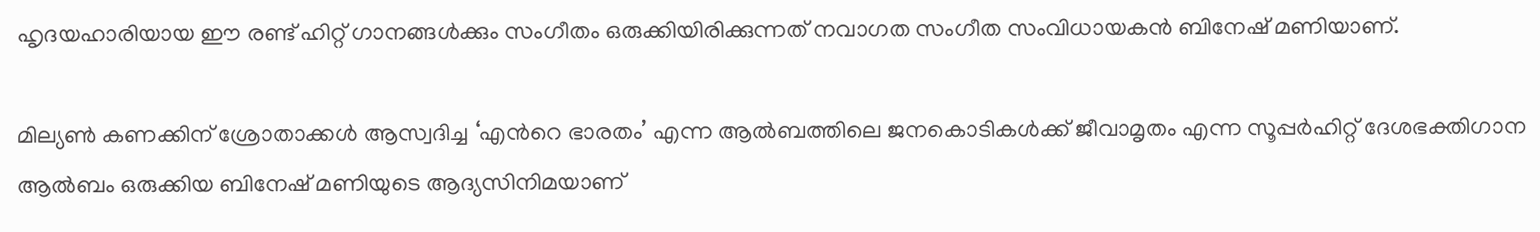ഹൃദയഹാരിയായ ഈ രണ്ട് ഹിറ്റ് ഗാനങ്ങള്‍ക്കും സംഗീതം ഒരുക്കിയിരിക്കുന്നത് നവാഗത സംഗീത സംവിധായകന്‍ ബിനേഷ് മണിയാണ്.

മില്യണ്‍ കണക്കിന് ശ്രോതാക്കള്‍ ആസ്വദിച്ച ‘എന്‍റെ ഭാരതം’ എന്ന ആൽബത്തിലെ ജനകൊടികൾക്ക് ജീവാമൃതം എന്ന സൂപ്പര്‍ഹിറ്റ് ദേശഭക്തിഗാന ആല്‍ബം ഒരുക്കിയ ബിനേഷ് മണിയുടെ ആദ്യസിനിമയാണ്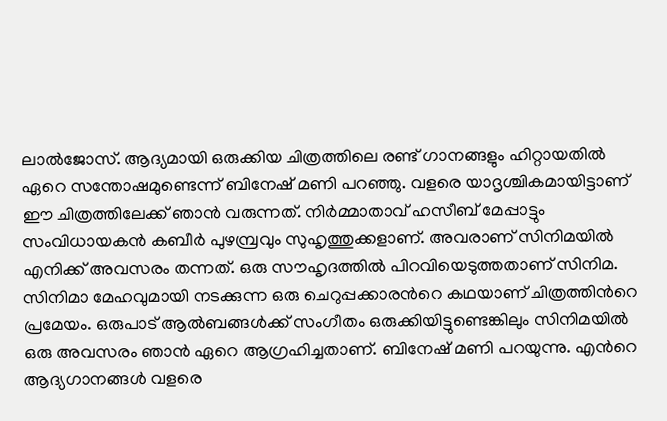ലാല്‍ജോസ്. ആദ്യമായി ഒരുക്കിയ ചിത്രത്തിലെ രണ്ട് ഗാനങ്ങളും ഹിറ്റായതില്‍ ഏറെ സന്തോഷമുണ്ടെന്ന് ബിനേഷ് മണി പറഞ്ഞു. വളരെ യാദൃശ്ചികമായിട്ടാണ് ഈ ചിത്രത്തിലേക്ക് ഞാന്‍ വരുന്നത്. നിര്‍മ്മാതാവ് ഹസീബ് മേപ്പാട്ടും സംവിധായകന്‍ കബീര്‍ പുഴമ്പ്രവും സുഹൃത്തുക്കളാണ്. അവരാണ് സിനിമയില്‍ എനിക്ക് അവസരം തന്നത്. ഒരു സൗഹൃദത്തില്‍ പിറവിയെടുത്തതാണ് സിനിമ. സിനിമാ മേഹവുമായി നടക്കുന്ന ഒരു ചെറുപ്പക്കാരന്‍റെ കഥയാണ് ചിത്രത്തിന്‍റെ പ്രമേയം. ഒരുപാട് ആല്‍ബങ്ങള്‍ക്ക് സംഗീതം ഒരുക്കിയിട്ടുണ്ടെങ്കിലും സിനിമയില്‍ ഒരു അവസരം ഞാന്‍ ഏറെ ആഗ്രഹിച്ചതാണ്. ബിനേഷ് മണി പറയുന്നു. എന്‍റെ ആദ്യഗാനങ്ങള്‍ വളരെ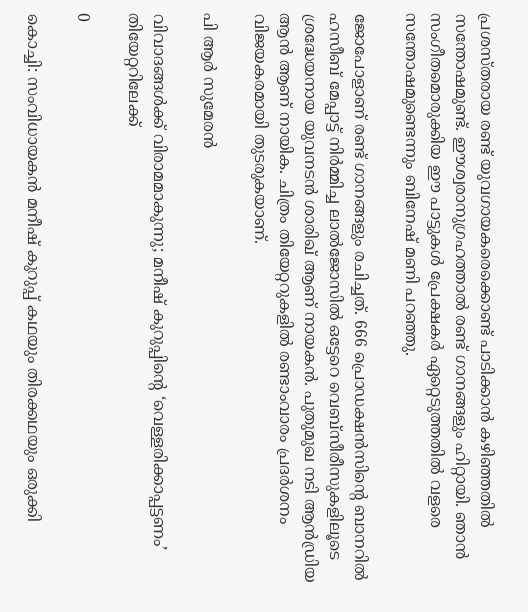പ്രശസ്തരായ രണ്ട് യുവഗായകരെക്കൊണ്ട് പാടിക്കാന്‍ കഴിഞ്ഞതില്‍ സന്തോഷമുണ്ട്. ഈശ്വരാനുഗ്രഹത്താല്‍ രണ്ട് ഗാനങ്ങളും ഹിറ്റായി. ഞാന്‍ സംഗീതമൊരുക്കിയ ഈ പാട്ടുകള്‍ പ്രേക്ഷകര്‍ ഏറ്റെടുത്തതില്‍ വളരെ സന്തോഷമുണ്ടെന്നും ബിനേഷ് മണി പറഞ്ഞു.

ജോപോളാണ് രണ്ട് ഗാനങ്ങളും രചിച്ചത്. 666 പ്രൊഡക്ഷന്‍സിന്‍റെ ബാനറില്‍ ഹസീബ് മേപ്പാട്ട് നിര്‍മ്മിച്ച ലാല്‍ജോസില്‍ ഒട്ടേറെ വെബ്സീരീസുകളിലൂടെ ശ്രദ്ധേയനായ യുവനടന്‍ ശാരിഖ് ആണ് നായകന്‍. പുതുമുഖ നടി ആന്‍ഡ്രിയ ആന്‍ ആണ് നായിക. ചിത്രം തിയേറ്ററുകളില്‍ രണ്ടാംവാരം പ്രദര്‍ശനം വിജയകരമായി തുടരുകയാണ്.

പി ആര്‍ സുമേരന്‍

വിവാദങ്ങള്‍ക്ക് വിരാമമാകുന്നു; മനീഷ് കുറുപ്പിന്‍റെ ‘വെള്ളരിക്കാപ്പട്ടണം’ തിയേറ്ററിലേക്ക്

0

കൊച്ചി: സംവിധായകന്‍ മനീഷ് കുറുപ്പ് കഥയും തിരക്കഥയും ഒരുക്കി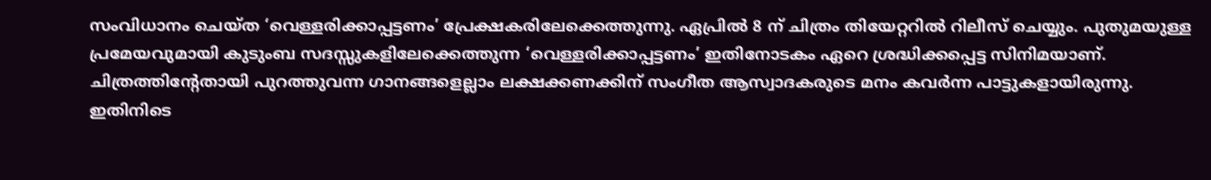സംവിധാനം ചെയ്ത ‘വെള്ളരിക്കാപ്പട്ടണം’ പ്രേക്ഷകരിലേക്കെത്തുന്നു. ഏപ്രില്‍ 8 ന് ചിത്രം തിയേറ്ററില്‍ റിലീസ് ചെയ്യും. പുതുമയുള്ള പ്രമേയവുമായി കുടുംബ സദസ്സുകളിലേക്കെത്തുന്ന ‘വെള്ളരിക്കാപ്പട്ടണം’ ഇതിനോടകം ഏറെ ശ്രദ്ധിക്കപ്പെട്ട സിനിമയാണ്. ചിത്രത്തിന്‍റേതായി പുറത്തുവന്ന ഗാനങ്ങളെല്ലാം ലക്ഷക്കണക്കിന് സംഗീത ആസ്വാദകരുടെ മനം കവര്‍ന്ന പാട്ടുകളായിരുന്നു. ഇതിനിടെ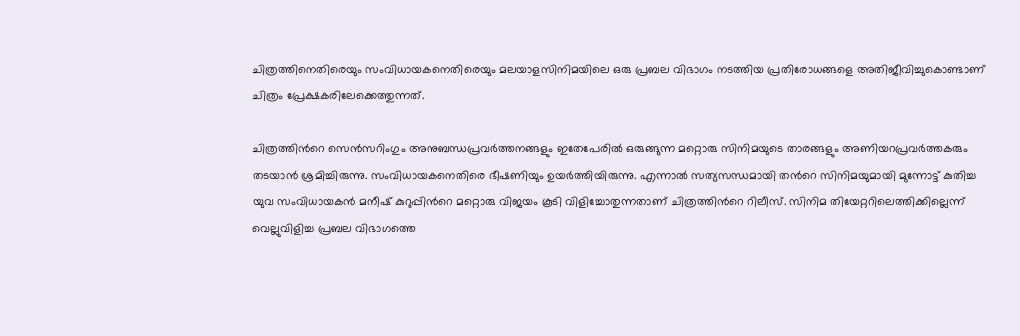ചിത്രത്തിനെതിരെയും സംവിധായകനെതിരെയും മലയാളസിനിമയിലെ ഒരു പ്രബല വിഭാഗം നടത്തിയ പ്രതിരോധങ്ങളെ അതിജീവിച്ചുകൊണ്ടാണ് ചിത്രം പ്രേക്ഷകരിലേക്കെത്തുന്നത്.

ചിത്രത്തിന്‍റെ സെന്‍സറിംഗും അനുബന്ധപ്രവര്‍ത്തനങ്ങളും ഇതേപേരില്‍ ഒരുങ്ങുന്ന മറ്റൊരു സിനിമയുടെ താരങ്ങളും അണിയറപ്രവര്‍ത്തകരും തടയാന്‍ ശ്രമിച്ചിരുന്നു. സംവിധായകനെതിരെ ഭീഷണിയും ഉയര്‍ത്തിയിരുന്നു. എന്നാല്‍ സത്യസന്ധമായി തന്‍റെ സിനിമയുമായി മുന്നോട്ട് കുതിച്ച യുവ സംവിധായകന്‍ മനീഷ് കുറുപ്പിന്‍റെ മറ്റൊരു വിജയം കൂടി വിളിച്ചോതുന്നതാണ് ചിത്രത്തിന്‍റെ റിലീസ്. സിനിമ തിയേറ്ററിലെത്തിക്കില്ലെന്ന് വെല്ലുവിളിച്ച പ്രബല വിഭാഗത്തെ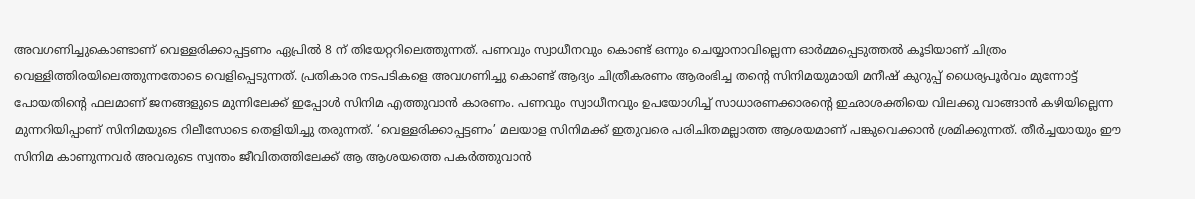അവഗണിച്ചുകൊണ്ടാണ് വെള്ളരിക്കാപ്പട്ടണം ഏപ്രില്‍ 8 ന് തിയേറ്ററിലെത്തുന്നത്. പണവും സ്വാധീനവും കൊണ്ട് ഒന്നും ചെയ്യാനാവില്ലെന്ന ഓര്‍മ്മപ്പെടുത്തല്‍ കൂടിയാണ് ചിത്രം വെള്ളിത്തിരയിലെത്തുന്നതോടെ വെളിപ്പെടുന്നത്. പ്രതികാര നടപടികളെ അവഗണിച്ചു കൊണ്ട് ആദ്യം ചിത്രീകരണം ആരംഭിച്ച തന്റെ സിനിമയുമായി മനീഷ് കുറുപ്പ് ധൈര്യപൂർവം മുന്നോട്ട് പോയതിന്റെ ഫലമാണ് ജനങ്ങളുടെ മുന്നിലേക്ക് ഇപ്പോൾ സിനിമ എത്തുവാൻ കാരണം. പണവും സ്വാധീനവും ഉപയോഗിച്ച് സാധാരണക്കാരന്റെ ഇഛാശക്തിയെ വിലക്കു വാങ്ങാൻ കഴിയില്ലെന്ന മുന്നറിയിപ്പാണ് സിനിമയുടെ റിലീസോടെ തെളിയിച്ചു തരുന്നത്. ‘വെള്ളരിക്കാപ്പട്ടണം’ മലയാള സിനിമക്ക്‌ ഇതുവരെ പരിചിതമല്ലാത്ത ആശയമാണ് പങ്കുവെക്കാൻ ശ്രമിക്കുന്നത്. തീർച്ചയായും ഈ സിനിമ കാണുന്നവർ അവരുടെ സ്വന്തം ജീവിതത്തിലേക്ക് ആ ആശയത്തെ പകർത്തുവാൻ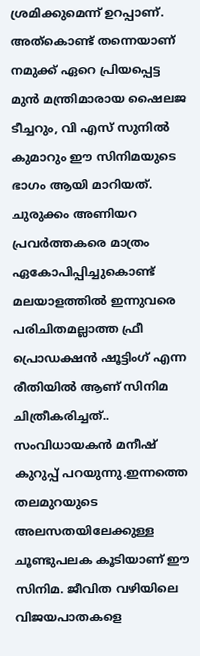ശ്രമിക്കുമെന്ന് ഉറപ്പാണ്. അത്കൊണ്ട് തന്നെയാണ് നമുക്ക് ഏറെ പ്രിയപ്പെട്ട മുൻ മന്ത്രിമാരായ ഷൈലജ ടീച്ചറും, വി എസ് സുനിൽ കുമാറും ഈ സിനിമയുടെ ഭാഗം ആയി മാറിയത്. ചുരുക്കം അണിയറ പ്രവർത്തകരെ മാത്രം ഏകോപിപ്പിച്ചുകൊണ്ട് മലയാളത്തിൽ ഇന്നുവരെ പരിചിതമല്ലാത്ത ഫ്രീ പ്രൊഡക്ഷൻ ഷൂട്ടിംഗ് എന്ന രീതിയിൽ ആണ് സിനിമ ചിത്രീകരിച്ചത്.. സംവിധായകൻ മനീഷ് കുറുപ്പ് പറയുന്നു.ഇന്നത്തെ തലമുറയുടെ അലസതയിലേക്കുള്ള ചൂണ്ടുപലക കൂടിയാണ് ഈ സിനിമ. ജീവിത വഴിയിലെ വിജയപാതകളെ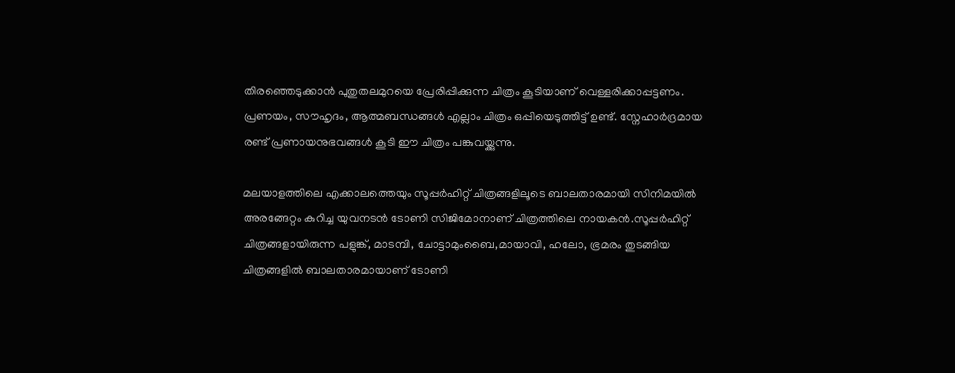തിരഞ്ഞെടുക്കാന്‍ പുതുതലമുറയെ പ്രേരിപ്പിക്കുന്ന ചിത്രം കൂടിയാണ് വെള്ളരിക്കാപ്പട്ടണം. പ്രണയം, സൗഹൃദം, ആത്മബന്ധങ്ങൾ എല്ലാം ചിത്രം ഒപ്പിയെടുത്തിട്ട് ഉണ്ട്. സ്നേഹാർദ്രമായ രണ്ട് പ്രണായനുഭവങ്ങൾ കൂടി ഈ ചിത്രം പങ്കുവയ്ക്കുന്നു.

മലയാളത്തിലെ എക്കാലത്തെയും സൂപ്പര്‍ഹിറ്റ് ചിത്രങ്ങളിലൂടെ ബാലതാരമായി സിനിമയില്‍ അരങ്ങേറ്റം കുറിച്ച യുവനടന്‍ ടോണി സിജിമോനാണ് ചിത്രത്തിലെ നായകന്‍.സൂപ്പര്‍ഹിറ്റ് ചിത്രങ്ങളായിരുന്ന പളുങ്ക്, മാടമ്പി, ചോട്ടാമുംബൈ,മായാവി, ഹലോ, ഭ്രമരം തുടങ്ങിയ ചിത്രങ്ങളില്‍ ബാലതാരമായാണ് ടോണി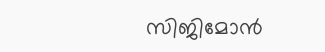സിജിമോന്‍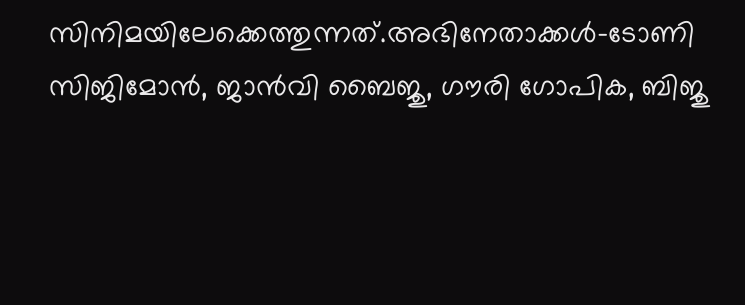സിനിമയിലേക്കെത്തുന്നത്.അഭിനേതാക്കള്‍-ടോണി സിജിമോന്‍, ജാന്‍വി ബൈജു, ഗൗരി ഗോപിക, ബിജു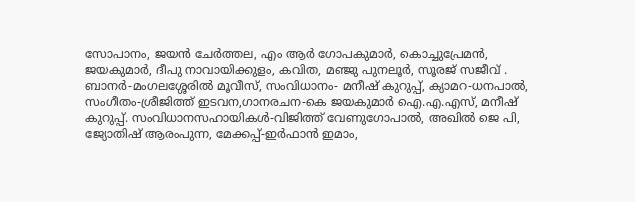സോപാനം, ജയന്‍ ചേര്‍ത്തല, എം ആര്‍ ഗോപകുമാര്‍, കൊച്ചുപ്രേമന്‍, ജയകുമാര്‍, ദീപു നാവായിക്കുളം, കവിത, മഞ്ജു പുനലൂര്‍, സൂരജ് സജീവ് . ബാനര്‍-മംഗലശ്ശേരില്‍ മൂവീസ്, സംവിധാനം- മനീഷ് കുറുപ്പ്, ക്യാമറ-ധനപാല്‍, സംഗീതം-ശ്രീജിത്ത് ഇടവന,ഗാനരചന-കെ ജയകുമാര്‍ ഐ.എ.എസ്, മനീഷ് കുറുപ്പ്. സംവിധാനസഹായികള്‍-വിജിത്ത് വേണുഗോപാല്‍, അഖില്‍ ജെ പി, ജ്യോതിഷ് ആരംപുന്ന, മേക്കപ്പ്-ഇര്‍ഫാന്‍ ഇമാം,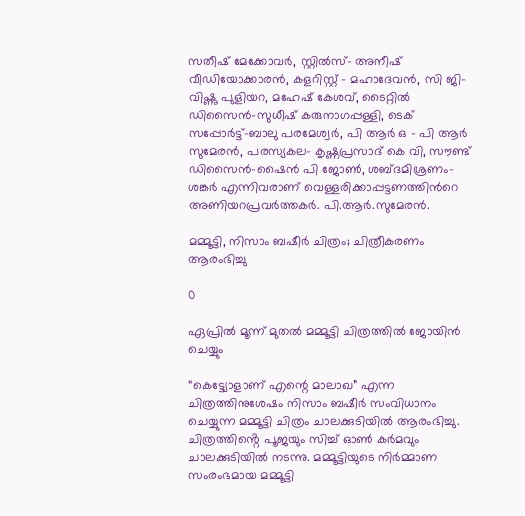സതീഷ് മേക്കോവര്‍, സ്റ്റില്‍സ്- അനീഷ് വീഡിയോക്കാരന്‍, കളറിസ്റ്റ് – മഹാദേവന്‍, സി ജി-വിഷ്ണു പുളിയറ, മഹേഷ് കേശവ്, ടൈറ്റില്‍ ഡിസൈന്‍-സുധീഷ് കരുനാഗപ്പള്ളി, ടെക് സപ്പോര്‍ട്ട്-ബാലു പരമേശ്വര്‍, പി ആര്‍ ഒ – പി ആര്‍ സുമേരന്‍, പരസ്യകല- കൃഷ്ണപ്രസാദ് കെ വി, സൗണ്ട് ഡിസൈന്‍-ഷൈന്‍ പി ജോണ്‍, ശബ്ദമിശ്രണം-ശങ്കര്‍ എന്നിവരാണ് വെള്ളരിക്കാപ്പട്ടണത്തിന്‍റെ അണിയറപ്രവര്‍ത്തകര്‍. പി.ആർ.സുമേരൻ.

മമ്മൂട്ടി, നിസാം ബഷീർ ചിത്രം; ചിത്രീകരണം ആരംഭിച്ചു

0

ഏപ്രിൽ മൂന്ന് മുതൽ മമ്മൂട്ടി ചിത്രത്തിൽ ജോയിൻ ചെയ്യും

“കെട്ട്യോളാണ് എന്റെ മാലാഖ” എന്ന ചിത്രത്തിനുശേഷം നിസാം ബഷീർ സംവിധാനം ചെയ്യുന്ന മമ്മൂട്ടി ചിത്രം ചാലക്കുടിയിൽ ആരംഭിച്ചു. ചിത്രത്തിൻ്റെ പൂജയും സിച്ച് ഓൺ കർമവും ചാലക്കുടിയിൽ നടന്നു. മമ്മൂട്ടിയുടെ നിർമ്മാണ സംരംഭമായ മമ്മൂട്ടി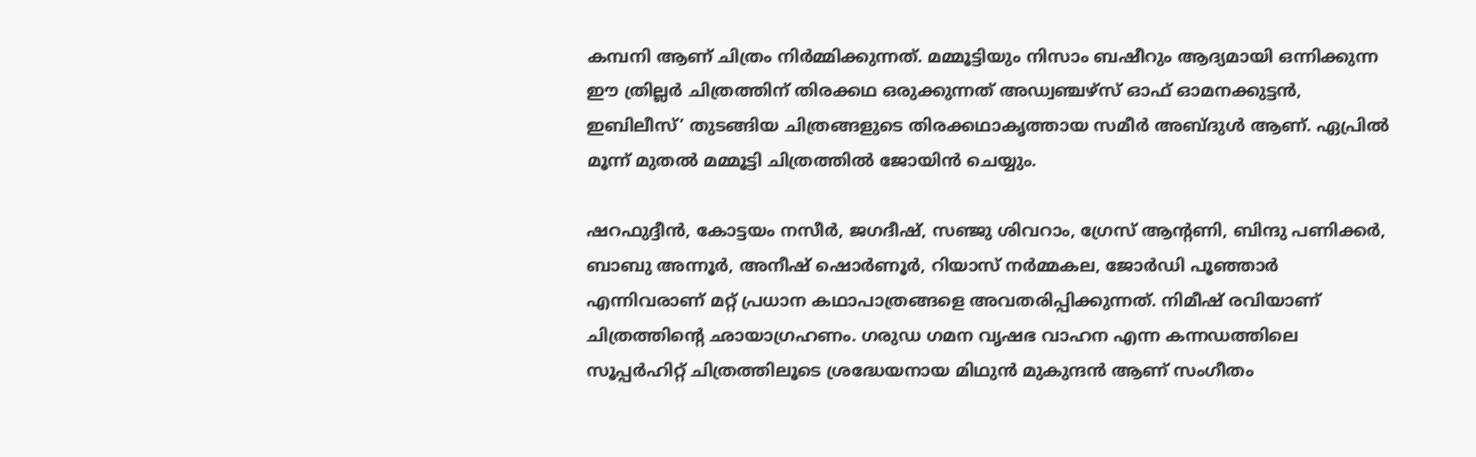കമ്പനി ആണ് ചിത്രം നിർമ്മിക്കുന്നത്. മമ്മൂട്ടിയും നിസാം ബഷീറും ആദ്യമായി ഒന്നിക്കുന്ന ഈ ത്രില്ലർ ചിത്രത്തിന് തിരക്കഥ ഒരുക്കുന്നത് അഡ്വഞ്ചഴ്സ് ഓഫ് ഓമനക്കുട്ടൻ, ഇബിലീസ്’ തുടങ്ങിയ ചിത്രങ്ങളുടെ തിരക്കഥാകൃത്തായ സമീർ അബ്ദുൾ ആണ്. ഏപ്രിൽ മൂന്ന് മുതൽ മമ്മൂട്ടി ചിത്രത്തിൽ ജോയിൻ ചെയ്യും.

ഷറഫുദ്ദീൻ, കോട്ടയം നസീർ, ജഗദീഷ്, സഞ്ജു ശിവറാം, ഗ്രേസ് ആന്റണി, ബിന്ദു പണിക്കർ, ബാബു അന്നൂർ, അനീഷ് ഷൊർണൂർ, റിയാസ് നർമ്മകല, ജോർഡി പൂഞ്ഞാർ എന്നിവരാണ് മറ്റ് പ്രധാന കഥാപാത്രങ്ങളെ അവതരിപ്പിക്കുന്നത്. നിമീഷ് രവിയാണ് ചിത്രത്തിൻ്റെ ഛായാഗ്രഹണം. ഗരുഡ ഗമന വൃഷഭ വാഹന എന്ന കന്നഡത്തിലെ സൂപ്പർഹിറ്റ് ചിത്രത്തിലൂടെ ശ്രദ്ധേയനായ മിഥുൻ മുകുന്ദൻ ആണ് സംഗീതം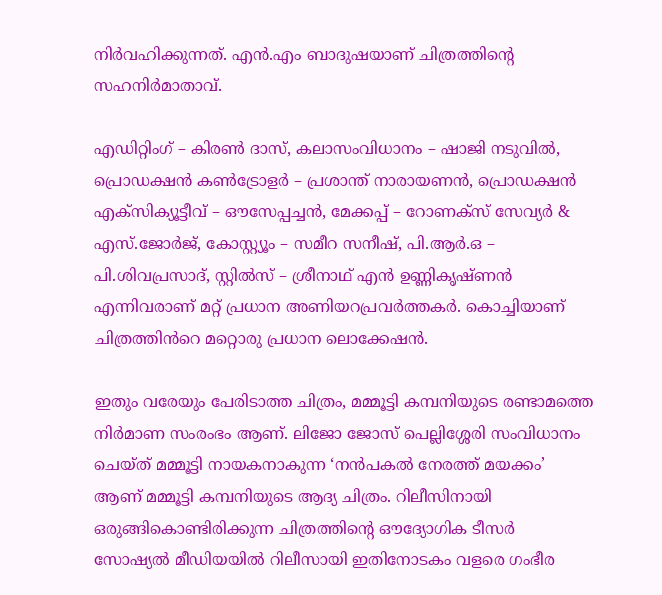നിർവഹിക്കുന്നത്. എൻ.എം ബാദുഷയാണ് ചിത്രത്തിൻ്റെ സഹനിർമാതാവ്.

എഡിറ്റിംഗ് – കിരൺ ദാസ്, കലാസംവിധാനം – ഷാജി നടുവിൽ, പ്രൊഡക്ഷൻ കൺട്രോളർ – പ്രശാന്ത് നാരായണൻ, പ്രൊഡക്ഷൻ എക്സിക്യൂട്ടീവ് – ഔസേപ്പച്ചൻ, മേക്കപ്പ് – റോണക്സ് സേവ്യർ & എസ്.ജോർജ്, കോസ്റ്റ്യൂം – സമീറ സനീഷ്, പി.ആർ.ഒ – പി.ശിവപ്രസാദ്, സ്റ്റിൽസ് – ശ്രീനാഥ് എൻ ഉണ്ണികൃഷ്ണൻ എന്നിവരാണ് മറ്റ് പ്രധാന അണിയറപ്രവർത്തകർ. കൊച്ചിയാണ് ചിത്രത്തിൻറെ മറ്റൊരു പ്രധാന ലൊക്കേഷൻ.

ഇതും വരേയും പേരിടാത്ത ചിത്രം, മമ്മൂട്ടി കമ്പനിയുടെ രണ്ടാമത്തെ നിർമാണ സംരംഭം ആണ്. ലിജോ ജോസ് പെല്ലിശ്ശേരി സംവിധാനം ചെയ്ത് മമ്മൂട്ടി നായകനാകുന്ന ‘നൻപകൽ നേരത്ത് മയക്കം’ ആണ് മമ്മൂട്ടി കമ്പനിയുടെ ആദ്യ ചിത്രം. റിലീസിനായി ഒരുങ്ങികൊണ്ടിരിക്കുന്ന ചിത്രത്തിൻ്റെ ഔദ്യോഗിക ടീസർ സോഷ്യൽ മീഡിയയിൽ റിലീസായി ഇതിനോടകം വളരെ ഗംഭീര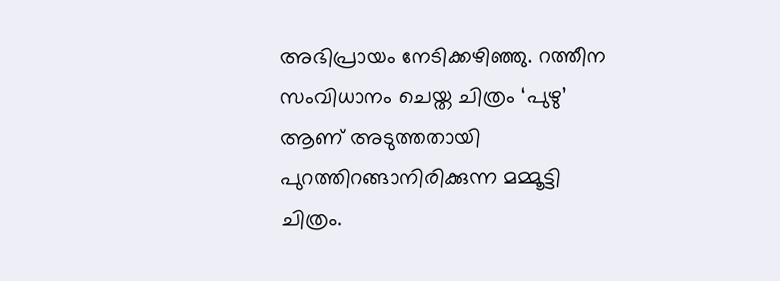അഭിപ്രായം നേടിക്കഴിഞ്ഞു. റത്തീന സംവിധാനം ചെയ്ത ചിത്രം ‘പുഴു’ ആണ് അടുത്തതായി പുറത്തിറങ്ങാനിരിക്കുന്ന മമ്മൂട്ടി ചിത്രം.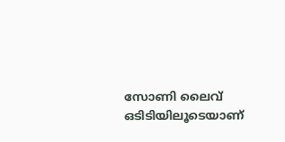സോണി ലൈവ് ഒടിടിയിലൂടെയാണ്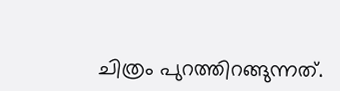ചിത്രം പുറത്തിറങ്ങുന്നത്.